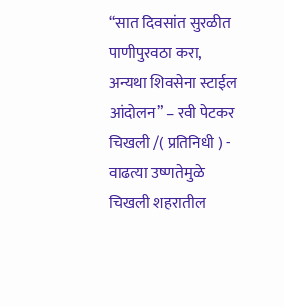“सात दिवसांत सुरळीत पाणीपुरवठा करा, अन्यथा शिवसेना स्टाईल आंदोलन” – रवी पेटकर
चिखली /( प्रतिनिधी ) - वाढत्या उष्णतेमुळे चिखली शहरातील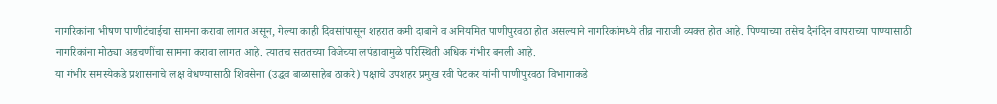नागरिकांना भीषण पाणीटंचाईचा सामना करावा लागत असून, गेल्या काही दिवसांपासून शहरात कमी दाबाने व अनियमित पाणीपुरवठा होत असल्याने नागरिकांमध्ये तीव्र नाराजी व्यक्त होत आहे. पिण्याच्या तसेच दैनंदिन वापराच्या पाण्यासाठी नागरिकांना मोठ्या अडचणींचा सामना करावा लागत आहे. त्यातच सततच्या विजेच्या लपंडावामुळे परिस्थिती अधिक गंभीर बनली आहे.
या गंभीर समस्येकडे प्रशासनाचे लक्ष वेधण्यासाठी शिवसेना (उद्धव बाळासाहेब ठाकरे) पक्षाचे उपशहर प्रमुख रवी पेटकर यांनी पाणीपुरवठा विभागाकडे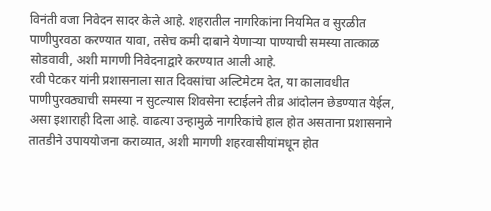विनंती वजा निवेदन सादर केले आहे. शहरातील नागरिकांना नियमित व सुरळीत पाणीपुरवठा करण्यात यावा, तसेच कमी दाबाने येणाऱ्या पाण्याची समस्या तात्काळ सोडवावी, अशी मागणी निवेदनाद्वारे करण्यात आली आहे.
रवी पेटकर यांनी प्रशासनाला सात दिवसांचा अल्टिमेटम देत, या कालावधीत पाणीपुरवठ्याची समस्या न सुटल्यास शिवसेना स्टाईलने तीव्र आंदोलन छेडण्यात येईल, असा इशाराही दिला आहे. वाढत्या उन्हामुळे नागरिकांचे हाल होत असताना प्रशासनाने तातडीने उपाययोजना कराव्यात, अशी मागणी शहरवासीयांमधून होत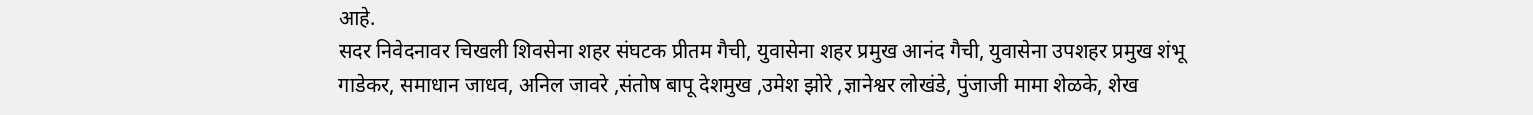आहे.
सदर निवेदनावर चिखली शिवसेना शहर संघटक प्रीतम गैची, युवासेना शहर प्रमुख आनंद गैची, युवासेना उपशहर प्रमुख शंभू गाडेकर, समाधान जाधव, अनिल जावरे ,संतोष बापू देशमुख ,उमेश झोरे ,ज्ञानेश्वर लोखंडे, पुंजाजी मामा शेळके, शेख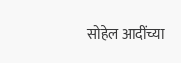सोहेल आदींच्या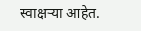स्वाक्षऱ्या आहेत.